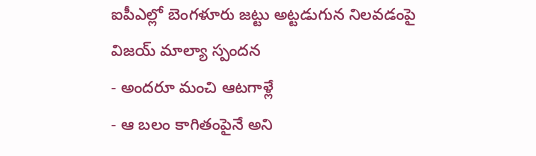ఐపీఎల్లో బెంగళూరు జట్టు అట్టడుగున నిలవడంపై విజయ్ మాల్యా స్పందన
- అందరూ మంచి ఆటగాళ్లే
- ఆ బలం కాగితంపైనే అని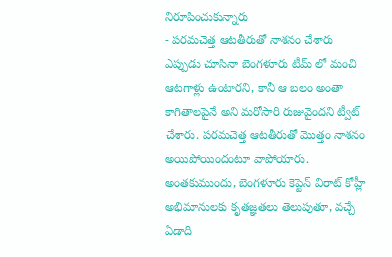నిరూపించుకున్నారు
- పరమచెత్త ఆటతీరుతో నాశనం చేశారు
ఎప్పుడు చూసినా బెంగళూరు టీమ్ లో మంచి ఆటగాళ్లు ఉంటారని, కానీ ఆ బలం అంతా కాగితాలపైనే అని మరోసారి రుజువైందని ట్వీట్ చేశారు. పరమచెత్త ఆటతీరుతో మొత్తం నాశనం అయిపోయిందంటూ వాపోయారు. అంతకుముందు, బెంగళూరు కెప్టెన్ విరాట్ కోహ్లీ అభిమానులకు కృతజ్ఞతలు తెలుపుతూ, వచ్చే ఏడాది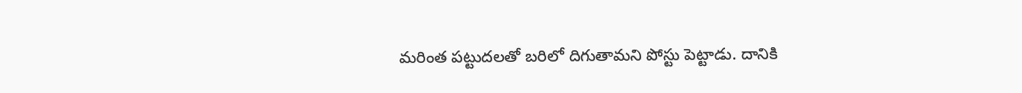మరింత పట్టుదలతో బరిలో దిగుతామని పోస్టు పెట్టాడు. దానికి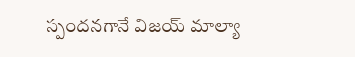స్పందనగానే విజయ్ మాల్యా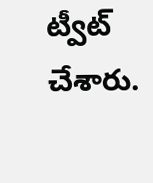ట్వీట్ చేశారు.